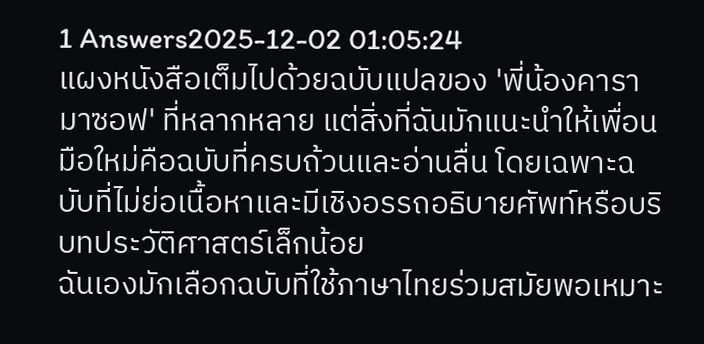1 Answers2025-12-02 01:05:24
แผงหนังสือเต็มไปด้วยฉบับแปลของ 'พี่น้องคารามาซอฟ' ที่หลากหลาย แต่สิ่งที่ฉันมักแนะนำให้เพื่อนมือใหม่คือฉบับที่ครบถ้วนและอ่านลื่น โดยเฉพาะฉบับที่ไม่ย่อเนื้อหาและมีเชิงอรรถอธิบายศัพท์หรือบริบทประวัติศาสตร์เล็กน้อย
ฉันเองมักเลือกฉบับที่ใช้ภาษาไทยร่วมสมัยพอเหมาะ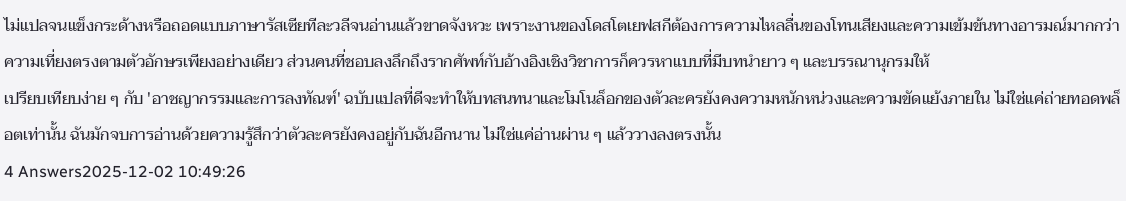ไม่แปลจนแข็งกระด้างหรือถอดแบบภาษารัสเซียทีละวลีจนอ่านแล้วขาดจังหวะ เพราะงานของโดสโตเยฟสกีต้องการความไหลลื่นของโทนเสียงและความเข้มข้นทางอารมณ์มากกว่าความเที่ยงตรงตามตัวอักษรเพียงอย่างเดียว ส่วนคนที่ชอบลงลึกถึงรากศัพท์กับอ้างอิงเชิงวิชาการก็ควรหาแบบที่มีบทนำยาว ๆ และบรรณานุกรมให้
เปรียบเทียบง่าย ๆ กับ 'อาชญากรรมและการลงทัณฑ์' ฉบับแปลที่ดีจะทำให้บทสนทนาและโมโนล็อกของตัวละครยังคงความหนักหน่วงและความขัดแย้งภายใน ไม่ใช่แค่ถ่ายทอดพล็อตเท่านั้น ฉันมักจบการอ่านด้วยความรู้สึกว่าตัวละครยังคงอยู่กับฉันอีกนาน ไม่ใช่แค่อ่านผ่าน ๆ แล้ววางลงตรงนั้น
4 Answers2025-12-02 10:49:26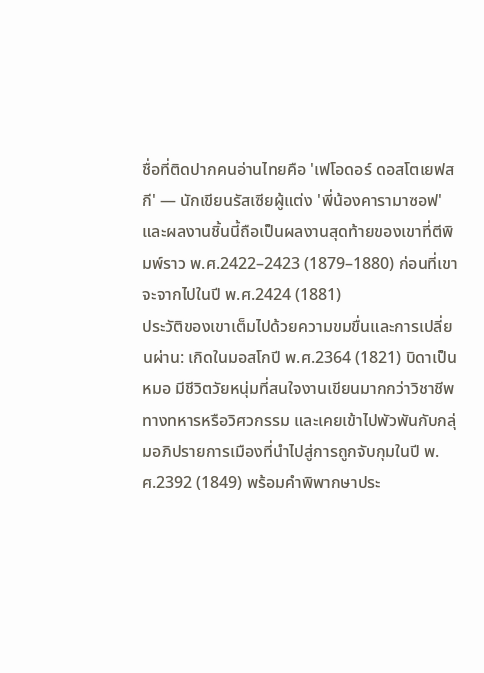ชื่อที่ติดปากคนอ่านไทยคือ 'เฟโอดอร์ ดอสโตเยฟสกี' — นักเขียนรัสเซียผู้แต่ง 'พี่น้องคารามาซอฟ' และผลงานชิ้นนี้ถือเป็นผลงานสุดท้ายของเขาที่ตีพิมพ์ราว พ.ศ.2422–2423 (1879–1880) ก่อนที่เขาจะจากไปในปี พ.ศ.2424 (1881)
ประวัติของเขาเต็มไปด้วยความขมขื่นและการเปลี่ยนผ่าน: เกิดในมอสโกปี พ.ศ.2364 (1821) บิดาเป็นหมอ มีชีวิตวัยหนุ่มที่สนใจงานเขียนมากกว่าวิชาชีพทางทหารหรือวิศวกรรม และเคยเข้าไปพัวพันกับกลุ่มอภิปรายการเมืองที่นำไปสู่การถูกจับกุมในปี พ.ศ.2392 (1849) พร้อมคำพิพากษาประ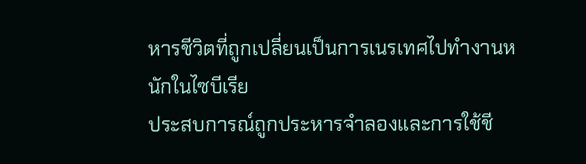หารชีวิตที่ถูกเปลี่ยนเป็นการเนรเทศไปทำงานหนักในไซบีเรีย
ประสบการณ์ถูกประหารจำลองและการใช้ชี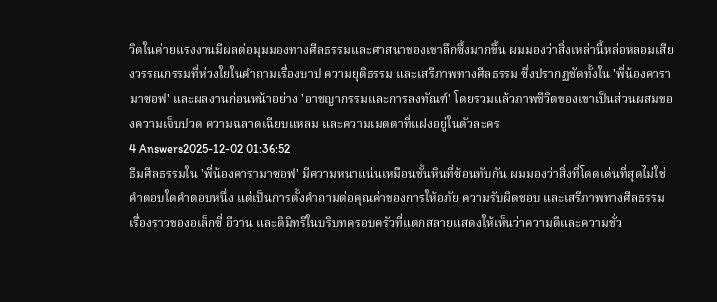วิตในค่ายแรงงานมีผลต่อมุมมองทางศีลธรรมและศาสนาของเขาลึกซึ้งมากขึ้น ผมมองว่าสิ่งเหล่านี้หล่อหลอมเสียงวรรณกรรมที่ห่วงใยในคำถามเรื่องบาป ความยุติธรรม และเสรีภาพทางศีลธรรม ซึ่งปรากฏชัดทั้งใน 'พี่น้องคารามาซอฟ' และผลงานก่อนหน้าอย่าง 'อาชญากรรมและการลงทัณฑ์' โดยรวมแล้วภาพชีวิตของเขาเป็นส่วนผสมของความเจ็บปวด ความฉลาดเฉียบแหลม และความเมตตาที่แฝงอยู่ในตัวละคร
4 Answers2025-12-02 01:36:52
ธีมศีลธรรมใน 'พี่น้องคารามาซอฟ' มีความหนาแน่นเหมือนชั้นหินที่ซ้อนทับกัน ผมมองว่าสิ่งที่โดดเด่นที่สุดไม่ใช่คำตอบใดคำตอบหนึ่ง แต่เป็นการตั้งคำถามต่อคุณค่าของการให้อภัย ความรับผิดชอบ และเสรีภาพทางศีลธรรม
เรื่องราวของอเล็กซี่ อีวาน และดิมิทรีในบริบทครอบครัวที่แตกสลายแสดงให้เห็นว่าความดีและความชั่ว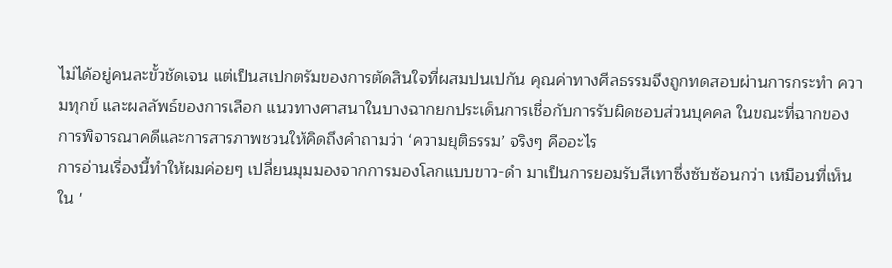ไม่ได้อยู่คนละขั้วชัดเจน แต่เป็นสเปกตรัมของการตัดสินใจที่ผสมปนเปกัน คุณค่าทางศีลธรรมจึงถูกทดสอบผ่านการกระทำ ความทุกข์ และผลลัพธ์ของการเลือก แนวทางศาสนาในบางฉากยกประเด็นการเชื่อกับการรับผิดชอบส่วนบุคคล ในขณะที่ฉากของการพิจารณาคดีและการสารภาพชวนให้คิดถึงคำถามว่า ‘ความยุติธรรม’ จริงๆ คืออะไร
การอ่านเรื่องนี้ทำให้ผมค่อยๆ เปลี่ยนมุมมองจากการมองโลกแบบขาว-ดำ มาเป็นการยอมรับสีเทาซึ่งซับซ้อนกว่า เหมือนที่เห็นใน '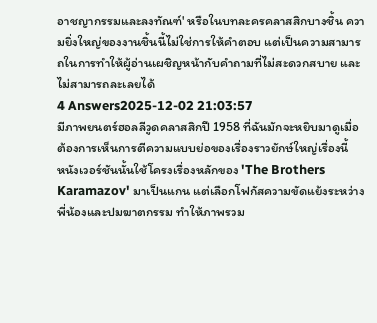อาชญากรรมและลงทัณฑ์' หรือในบทละครคลาสสิกบางชิ้น ความยิ่งใหญ่ของงานชิ้นนี้ไม่ใช่การให้คำตอบ แต่เป็นความสามารถในการทำให้ผู้อ่านเผชิญหน้ากับคำถามที่ไม่สะดวกสบาย และไม่สามารถละเลยได้
4 Answers2025-12-02 21:03:57
มีภาพยนตร์ฮอลลีวูดคลาสสิกปี 1958 ที่ฉันมักจะหยิบมาดูเมื่อต้องการเห็นการตีความแบบย่อของเรื่องราวยักษ์ใหญ่เรื่องนี้
หนังเวอร์ชันนั้นใช้โครงเรื่องหลักของ 'The Brothers Karamazov' มาเป็นแกน แต่เลือกโฟกัสความขัดแย้งระหว่างพี่น้องและปมฆาตกรรม ทำให้ภาพรวม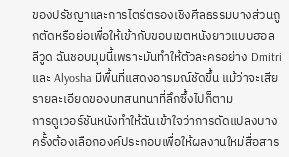ของปรัชญาและการไตร่ตรองเชิงศีลธรรมบางส่วนถูกตัดหรือย่อเพื่อให้เข้ากับขอบเขตหนังยาวแบบฮอลลีวูด ฉันชอบมุมนี้เพราะมันทำให้ตัวละครอย่าง Dmitri และ Alyosha มีพื้นที่แสดงอารมณ์ชัดขึ้น แม้ว่าจะเสียรายละเอียดของบทสนทนาที่ลึกซึ้งไปก็ตาม
การดูเวอร์ชันหนังทำให้ฉันเข้าใจว่าการดัดแปลงบางครั้งต้องเลือกองค์ประกอบเพื่อให้ผลงานใหม่สื่อสาร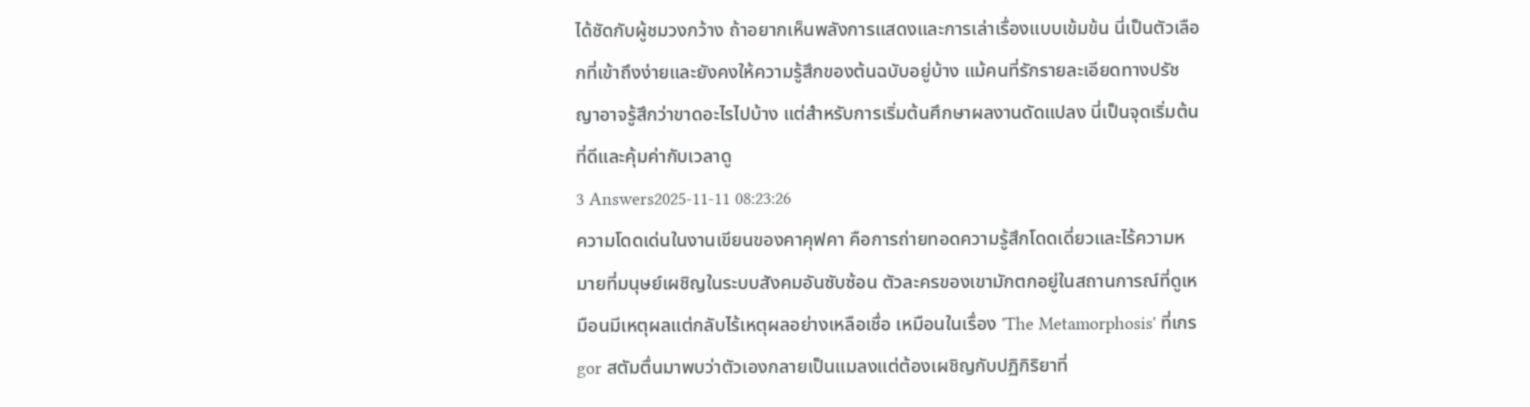ได้ชัดกับผู้ชมวงกว้าง ถ้าอยากเห็นพลังการแสดงและการเล่าเรื่องแบบเข้มข้น นี่เป็นตัวเลือกที่เข้าถึงง่ายและยังคงให้ความรู้สึกของต้นฉบับอยู่บ้าง แม้คนที่รักรายละเอียดทางปรัชญาอาจรู้สึกว่าขาดอะไรไปบ้าง แต่สำหรับการเริ่มต้นศึกษาผลงานดัดแปลง นี่เป็นจุดเริ่มต้นที่ดีและคุ้มค่ากับเวลาดู
3 Answers2025-11-11 08:23:26
ความโดดเด่นในงานเขียนของคาคุฟคา คือการถ่ายทอดความรู้สึกโดดเดี่ยวและไร้ความหมายที่มนุษย์เผชิญในระบบสังคมอันซับซ้อน ตัวละครของเขามักตกอยู่ในสถานการณ์ที่ดูเหมือนมีเหตุผลแต่กลับไร้เหตุผลอย่างเหลือเชื่อ เหมือนในเรื่อง 'The Metamorphosis' ที่เกรgor สตัมตื่นมาพบว่าตัวเองกลายเป็นแมลงแต่ต้องเผชิญกับปฏิกิริยาที่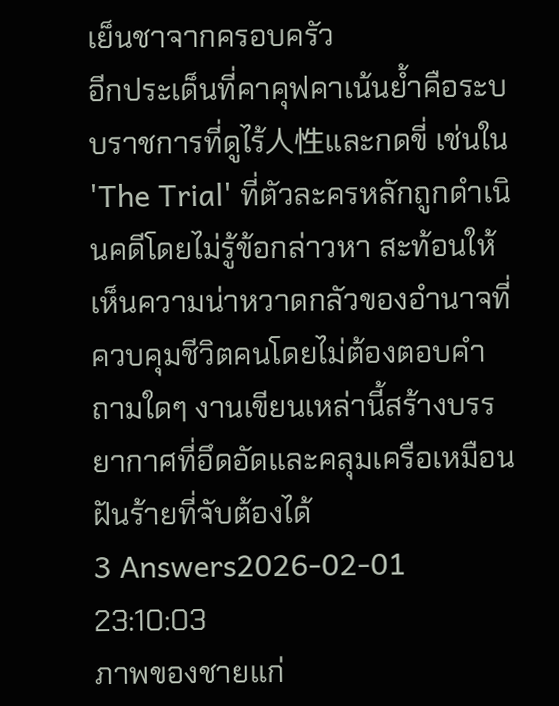เย็นชาจากครอบครัว
อีกประเด็นที่คาคุฟคาเน้นย้ำคือระบบราชการที่ดูไร้人性และกดขี่ เช่นใน 'The Trial' ที่ตัวละครหลักถูกดำเนินคดีโดยไม่รู้ข้อกล่าวหา สะท้อนให้เห็นความน่าหวาดกลัวของอำนาจที่ควบคุมชีวิตคนโดยไม่ต้องตอบคำถามใดๆ งานเขียนเหล่านี้สร้างบรรยากาศที่อึดอัดและคลุมเครือเหมือนฝันร้ายที่จับต้องได้
3 Answers2026-02-01 23:10:03
ภาพของชายแก่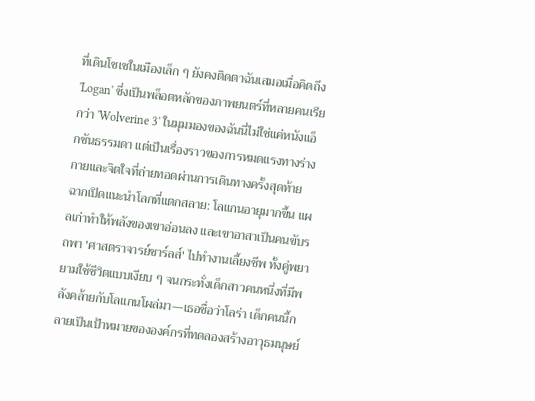ที่เดินโซเซในเมืองเล็ก ๆ ยังคงติดตาฉันเสมอเมื่อคิดถึง 'Logan' ซึ่งเป็นพล็อตหลักของภาพยนตร์ที่หลายคนเรียกว่า 'Wolverine 3' ในมุมมองของฉันนี่ไม่ใช่แค่หนังแอ็กชันธรรมดา แต่เป็นเรื่องราวของการหมดแรงทางร่างกายและจิตใจที่ถ่ายทอดผ่านการเดินทางครั้งสุดท้าย
ฉากเปิดแนะนำโลกที่แตกสลาย: โลแกนอายุมากขึ้น แผลเก่าทำให้พลังของเขาอ่อนลง และเขาอาสาเป็นคนขับรถพา 'ศาสตราจารย์ชาร์ลส์' ไปทำงานเลี้ยงชีพ ทั้งคู่พยายามใช้ชีวิตแบบเงียบ ๆ จนกระทั่งเด็กสาวคนหนึ่งที่มีพลังคล้ายกับโลแกนโผล่มา—เธอชื่อว่าโลร่า เด็กคนนี้กลายเป็นเป้าหมายขององค์กรที่ทดลองสร้างอาวุธมนุษย์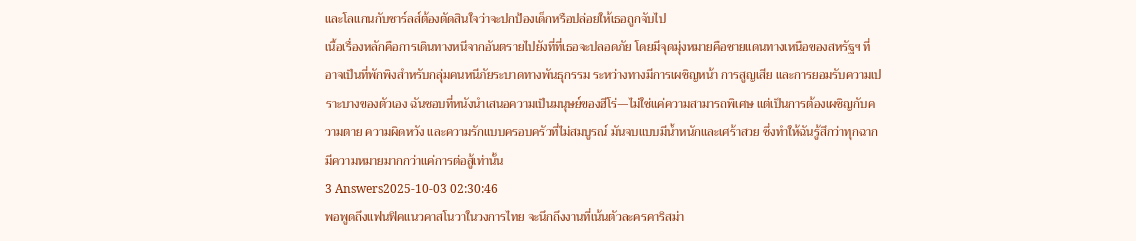และโลแกนกับชาร์ลส์ต้องตัดสินใจว่าจะปกป้องเด็กหรือปล่อยให้เธอถูกจับไป
เนื้อเรื่องหลักคือการเดินทางหนีจากอันตรายไปยังที่ที่เธอจะปลอดภัย โดยมีจุดมุ่งหมายคือชายแดนทางเหนือของสหรัฐฯ ที่อาจเป็นที่พักพิงสำหรับกลุ่มคนหนีภัยระบาดทางพันธุกรรม ระหว่างทางมีการเผชิญหน้า การสูญเสีย และการยอมรับความเปราะบางของตัวเอง ฉันชอบที่หนังนำเสนอความเป็นมนุษย์ของฮีโร่—ไม่ใช่แค่ความสามารถพิเศษ แต่เป็นการต้องเผชิญกับความตาย ความผิดหวัง และความรักแบบครอบครัวที่ไม่สมบูรณ์ มันจบแบบมีน้ำหนักและเศร้าสวย ซึ่งทำให้ฉันรู้สึกว่าทุกฉากมีความหมายมากกว่าแค่การต่อสู้เท่านั้น
3 Answers2025-10-03 02:30:46
พอพูดถึงแฟนฟิคแนวคาสโนวาในวงการไทย จะนึกถึงงานที่เน้นตัวละครคาริสม่า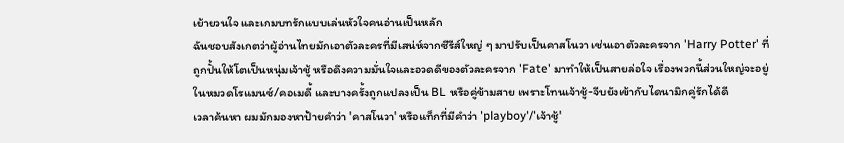เย้ายวนใจ และเกมบทรักแบบเล่นหัวใจคนอ่านเป็นหลัก
ฉันชอบสังเกตว่าผู้อ่านไทยมักเอาตัวละครที่มีเสน่ห์จากซีรีส์ใหญ่ ๆ มาปรับเป็นคาสโนวา เช่นเอาตัวละครจาก 'Harry Potter' ที่ถูกปั้นให้โตเป็นหนุ่มเจ้าชู้ หรือดึงความมั่นใจและอวดดีของตัวละครจาก 'Fate' มาทำให้เป็นสายล่อใจ เรื่องพวกนี้ส่วนใหญ่จะอยู่ในหมวดโรแมนซ์/คอเมดี้ และบางครั้งถูกแปลงเป็น BL หรือคู่ข้ามสาย เพราะโทนเจ้าชู้-จีบยังเข้ากับไดนามิกคู่รักได้ดี
เวลาค้นหา ผมมักมองหาป้ายคำว่า 'คาสโนวา' หรือแท็กที่มีคำว่า 'playboy'/'เจ้าชู้'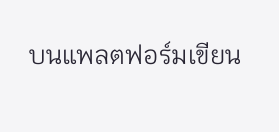บนแพลตฟอร์มเขียน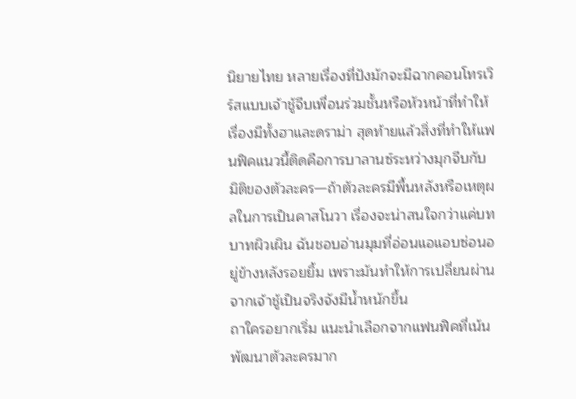นิยายไทย หลายเรื่องที่ปังมักจะมีฉากคอนโทรเวิร์สแบบเจ้าชู้จีบเพื่อนร่วมชั้นหรือหัวหน้าที่ทำให้เรื่องมีทั้งฮาและดราม่า สุดท้ายแล้วสิ่งที่ทำให้แฟนฟิคแนวนี้ติดคือการบาลานซ์ระหว่างมุกจีบกับมิติของตัวละคร—ถ้าตัวละครมีพื้นหลังหรือเหตุผลในการเป็นคาสโนวา เรื่องจะน่าสนใจกว่าแค่บทบาทผิวเผิน ฉันชอบอ่านมุมที่อ่อนแอแอบซ่อนอยู่ข้างหลังรอยยิ้ม เพราะมันทำให้การเปลี่ยนผ่านจากเจ้าชู้เป็นจริงจังมีน้ำหนักขึ้น
ถาใครอยากเริ่ม แนะนำเลือกจากแฟนฟิคที่เน้นพัฒนาตัวละครมาก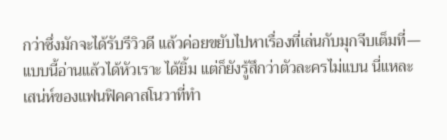กว่าซึ่งมักจะได้รับรีวิวดี แล้วค่อยขยับไปหาเรื่องที่เล่นกับมุกจีบเต็มที่—แบบนี้อ่านแล้วได้หัวเราะ ได้ยิ้ม แต่ก็ยังรู้สึกว่าตัวละครไม่แบน นี่แหละเสน่ห์ของแฟนฟิคคาสโนวาที่ทำ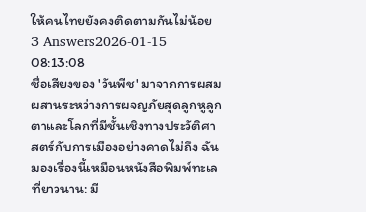ให้คนไทยยังคงติดตามกันไม่น้อย
3 Answers2026-01-15 08:13:08
ชื่อเสียงของ 'วันพีช' มาจากการผสมผสานระหว่างการผจญภัยสุดลูกหูลูกตาและโลกที่มีชั้นเชิงทางประวัติศาสตร์กับการเมืองอย่างคาดไม่ถึง ฉันมองเรื่องนี้เหมือนหนังสือพิมพ์ทะเลที่ยาวนาน: มี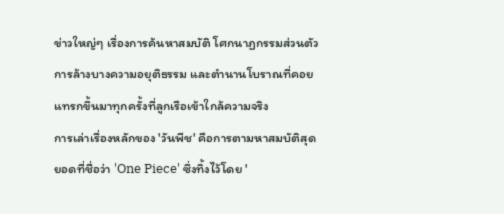ข่าวใหญ่ๆ เรื่องการค้นหาสมบัติ โศกนาฏกรรมส่วนตัว การล้างบางความอยุติธรรม และตำนานโบราณที่คอยแทรกขึ้นมาทุกครั้งที่ลูกเรือเข้าใกล้ความจริง
การเล่าเรื่องหลักของ 'วันพีช' คือการตามหาสมบัติสุดยอดที่ชื่อว่า 'One Piece' ซึ่งทิ้งไว้โดย '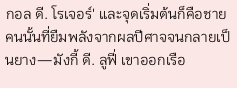กอล ดี. โรเจอร์' และจุดเริ่มต้นก็คือชายคนนั้นที่ยืมพลังจากผลปีศาจจนกลายเป็นยาง—มังกี้ ดี. ลูฟี่ เขาออกเรือ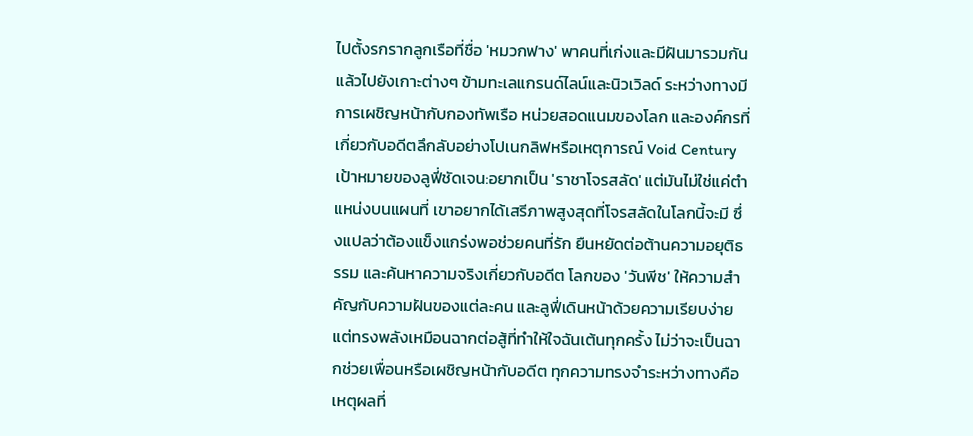ไปตั้งรกรากลูกเรือที่ชื่อ 'หมวกฟาง' พาคนที่เก่งและมีฝันมารวมกัน แล้วไปยังเกาะต่างๆ ข้ามทะเลแกรนด์ไลน์และนิวเวิลด์ ระหว่างทางมีการเผชิญหน้ากับกองทัพเรือ หน่วยสอดแนมของโลก และองค์กรที่เกี่ยวกับอดีตลึกลับอย่างโปเนกลิฟหรือเหตุการณ์ Void Century
เป้าหมายของลูฟี่ชัดเจน:อยากเป็น 'ราชาโจรสลัด' แต่มันไม่ใช่แค่ตำแหน่งบนแผนที่ เขาอยากได้เสรีภาพสูงสุดที่โจรสลัดในโลกนี้จะมี ซึ่งแปลว่าต้องแข็งแกร่งพอช่วยคนที่รัก ยืนหยัดต่อต้านความอยุติธรรม และค้นหาความจริงเกี่ยวกับอดีต โลกของ 'วันพีช' ให้ความสำคัญกับความฝันของแต่ละคน และลูฟี่เดินหน้าด้วยความเรียบง่ายแต่ทรงพลังเหมือนฉากต่อสู้ที่ทำให้ใจฉันเต้นทุกครั้ง ไม่ว่าจะเป็นฉากช่วยเพื่อนหรือเผชิญหน้ากับอดีต ทุกความทรงจำระหว่างทางคือเหตุผลที่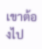เขาต้องไป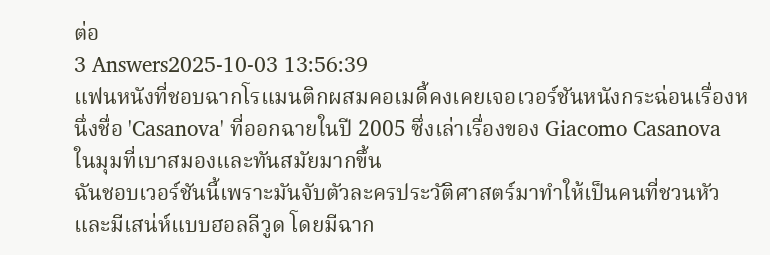ต่อ
3 Answers2025-10-03 13:56:39
แฟนหนังที่ชอบฉากโรแมนติกผสมคอเมดี้คงเคยเจอเวอร์ชันหนังกระฉ่อนเรื่องหนึ่งชื่อ 'Casanova' ที่ออกฉายในปี 2005 ซึ่งเล่าเรื่องของ Giacomo Casanova ในมุมที่เบาสมองและทันสมัยมากขึ้น
ฉันชอบเวอร์ชันนี้เพราะมันจับตัวละครประวัติศาสตร์มาทำให้เป็นคนที่ชวนหัวและมีเสน่ห์แบบฮอลลีวูด โดยมีฉาก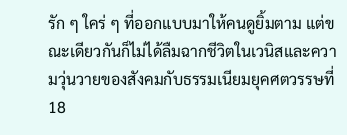รัก ๆ ใคร่ ๆ ที่ออกแบบมาให้คนดูยิ้มตาม แต่ขณะเดียวกันก็ไม่ได้ลืมฉากชีวิตในเวนิสและความวุ่นวายของสังคมกับธรรมเนียมยุคศตวรรษที่ 18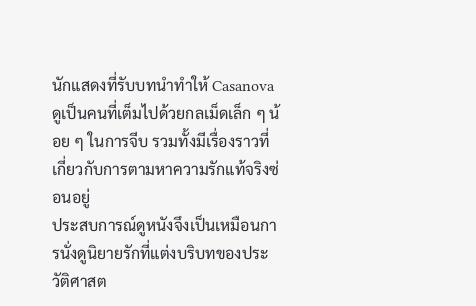นักแสดงที่รับบทนำทำให้ Casanova ดูเป็นคนที่เต็มไปด้วยกลเม็ดเล็ก ๆ น้อย ๆ ในการจีบ รวมทั้งมีเรื่องราวที่เกี่ยวกับการตามหาความรักแท้จริงซ่อนอยู่
ประสบการณ์ดูหนังจึงเป็นเหมือนการนั่งดูนิยายรักที่แต่งบริบทของประวัติศาสต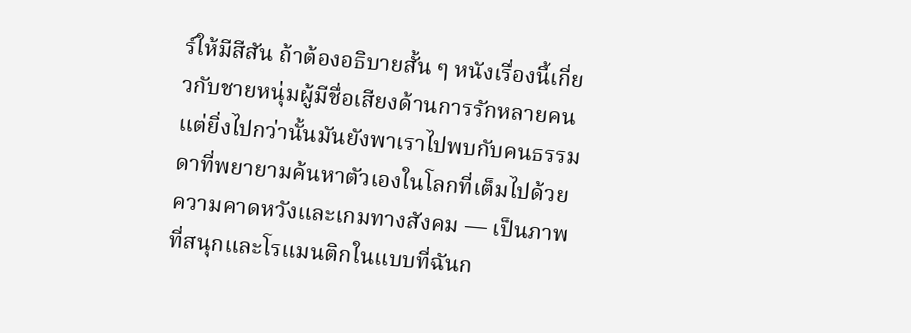ร์ให้มีสีสัน ถ้าต้องอธิบายสั้น ๆ หนังเรื่องนี้เกี่ยวกับชายหนุ่มผู้มีชื่อเสียงด้านการรักหลายคน แต่ยิ่งไปกว่านั้นมันยังพาเราไปพบกับคนธรรมดาที่พยายามค้นหาตัวเองในโลกที่เต็มไปด้วยความคาดหวังและเกมทางสังคม — เป็นภาพที่สนุกและโรแมนติกในแบบที่ฉันก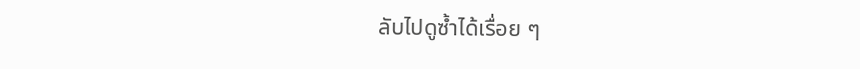ลับไปดูซ้ำได้เรื่อย ๆ